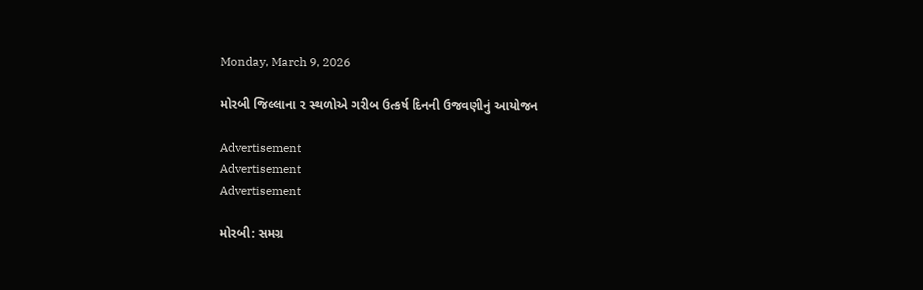Monday, March 9, 2026

મોરબી જિલ્લાના ૨ સ્થળોએ ગરીબ ઉત્‍કર્ષ દિનની ઉજવણીનું આયોજન

Advertisement
Advertisement
Advertisement

મોરબી: સમગ્ર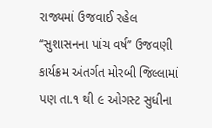રાજ્યમાં ઉજવાઈ રહેલ ‘‘સુશાસનના પાંચ વર્ષ’’ ઉજવણી કાર્યક્રમ અંતર્ગત મોરબી જિલ્લામાં પણ તા.૧ થી ૯ ઓગસ્ટ સુધીના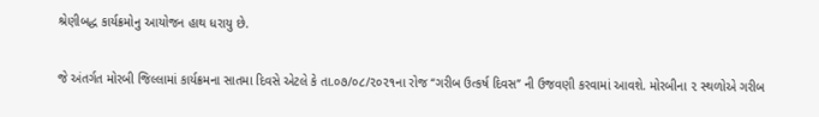શ્રેણીબદ્ધ કાર્યક્રમોનુ આયોજન હાથ ધરાયુ છે.

જે અંતર્ગત મોરબી જિલ્લામાં કાર્યક્રમના સાતમા દિવસે એટલે કે તા.૦૭/૦૮/૨૦૨૧ના રોજ ‘‘ગરીબ ઉત્‍કર્ષ દિવસ’’ ની ઉજવણી કરવામાં આવશે. મોરબીના ૨ સ્થળોએ ગરીબ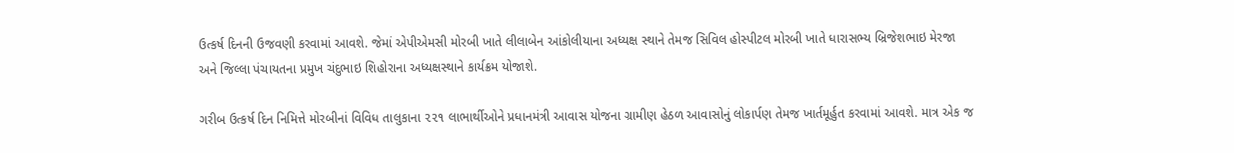ઉત્‍કર્ષ દિનની ઉજવણી કરવામાં આવશે. જેમાં એપીએમસી મોરબી ખાતે લીલાબેન આંકોલીયાના અધ્યક્ષ સ્થાને તેમજ સિવિલ હોસ્‍પીટલ મોરબી ખાતે ધારાસભ્‍ય બ્રિજેશભાઇ મેરજા અને જિલ્‍લા પંચાયતના પ્રમુખ ચંદુભાઇ શિહોરાના અધ્યક્ષસ્થાને કાર્યક્રમ યોજાશે.

ગરીબ ઉત્‍કર્ષ દિન નિમિત્તે મોરબીનાં વિવિધ તાલુકાના ૨૨૧ લાભાર્થીઓને પ્રધાનમંત્રી આવાસ યોજના ગ્રામીણ હેઠળ આવાસોનું લોકાર્પણ તેમજ ખાર્તમૂર્હુત કરવામાં આવશે. માત્ર એક જ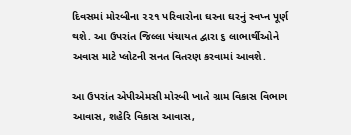દિવસમાં મોરબીના ૨૨૧ પરિવારોના ઘરના ઘરનું સ્વપ્ન પૂર્ણ થશે. આ ઉપરાંત જિલ્લા પંચાયત દ્વારા ૬ લાભાર્થીઓને અવાસ માટે પ્લોટની સનત વિતરણ કરવામાં આવશે.

આ ઉપરાંત એપીએમસી મોરબી ખાતે ગ્રામ વિકાસ વિભાગ આવાસ, શહેરિ વિકાસ આવાસ,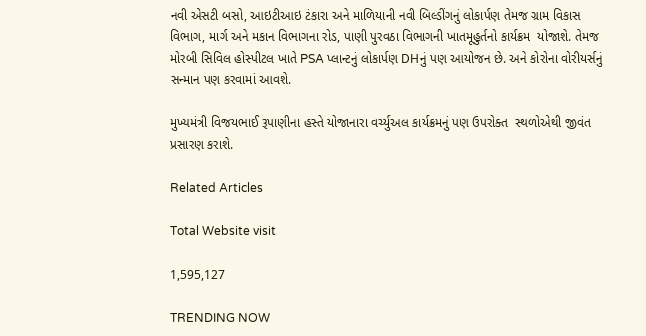નવી એસટી બસો, આઇટીઆઇ ટંકારા અને માળિયાની નવી બિલ્‍ડીંગનું લોકાર્પણ તેમજ ગ્રામ વિકાસ વિભાગ, માર્ગ અને મકાન વિભાગના રોડ, પાણી પુરવઠા વિભાગની ખાતમૂહુર્તનો કાર્યક્રમ  યોજાશે. તેમજ મોરબી સિવિલ હોસ્‍પીટલ ખાતે PSA પ્‍લાન્‍ટનું લોકાર્પણ DHનું પણ આયોજન છે. અને કોરોના વોરીયર્સનું સન્‍માન પણ કરવામાં આવશે.

મુખ્યમંત્રી વિજયભાઈ રૂપાણીના હસ્તે યોજાનારા વર્ચ્યુઅલ કાર્યક્રમનું પણ ઉપરોક્ત  સ્થળોએથી જીવંત પ્રસારણ કરાશે.

Related Articles

Total Website visit

1,595,127

TRENDING NOW